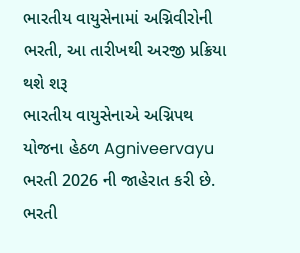ભારતીય વાયુસેનામાં અગ્નિવીરોની ભરતી, આ તારીખથી અરજી પ્રક્રિયા થશે શરૂ
ભારતીય વાયુસેનાએ અગ્નિપથ યોજના હેઠળ Agniveervayu ભરતી 2026 ની જાહેરાત કરી છે. ભરતી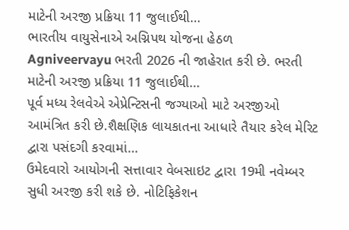માટેની અરજી પ્રક્રિયા 11 જુલાઈથી…
ભારતીય વાયુસેનાએ અગ્નિપથ યોજના હેઠળ Agniveervayu ભરતી 2026 ની જાહેરાત કરી છે. ભરતી માટેની અરજી પ્રક્રિયા 11 જુલાઈથી…
પૂર્વ મધ્ય રેલવેએ એપ્રેન્ટિસની જગ્યાઓ માટે અરજીઓ આમંત્રિત કરી છે.શૈક્ષણિક લાયકાતના આધારે તૈયાર કરેલ મેરિટ દ્વારા પસંદગી કરવામાં…
ઉમેદવારો આયોગની સત્તાવાર વેબસાઇટ દ્વારા 19મી નવેમ્બર સુધી અરજી કરી શકે છે. નોટિફિકેશન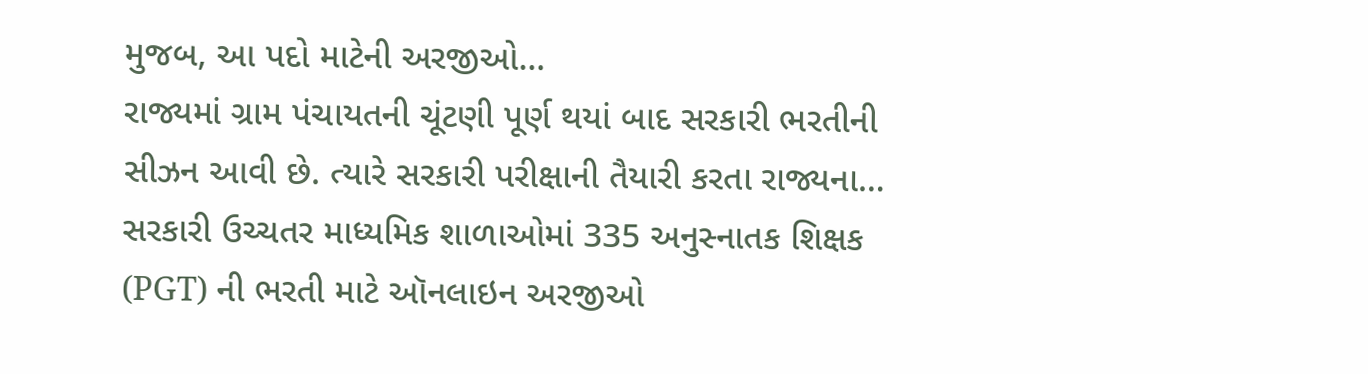મુજબ, આ પદો માટેની અરજીઓ…
રાજ્યમાં ગ્રામ પંચાયતની ચૂંટણી પૂર્ણ થયાં બાદ સરકારી ભરતીની સીઝન આવી છે. ત્યારે સરકારી પરીક્ષાની તૈયારી કરતા રાજ્યના…
સરકારી ઉચ્ચતર માધ્યમિક શાળાઓમાં 335 અનુસ્નાતક શિક્ષક (PGT) ની ભરતી માટે ઑનલાઇન અરજીઓ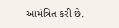આમંત્રિત કરી છે.